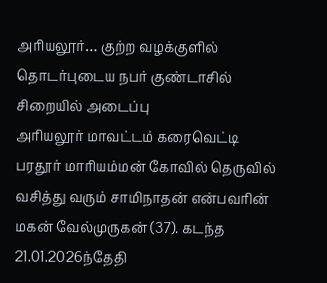அரியலூர்… குற்ற வழக்குளில் தொடர்புடைய நபர் குண்டாசில் சிறையில் அடைப்பு
அரியலூர் மாவட்டம் கரைவெட்டி பரதூர் மாரியம்மன் கோவில் தெருவில் வசித்து வரும் சாமிநாதன் என்பவரின் மகன் வேல்முருகன் (37). கடந்த 21.01.2026ந்தேதி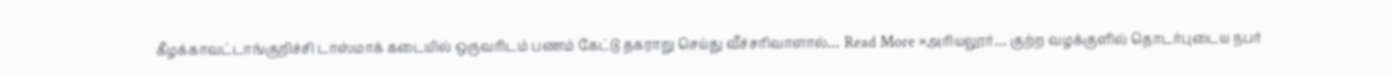கீழக்காவட்டாங்குறிச்சி டாஸ்மாக் கடையில் ஒருவரிடம் பணம் கேட்டு தகராறு செய்து வீச்சரிவாளால்… Read More »அரியலூர்… குற்ற வழக்குளில் தொடர்புடைய நபர்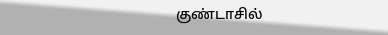குண்டாசில்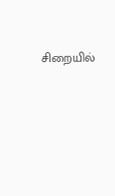சிறையில்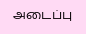அடைப்பு